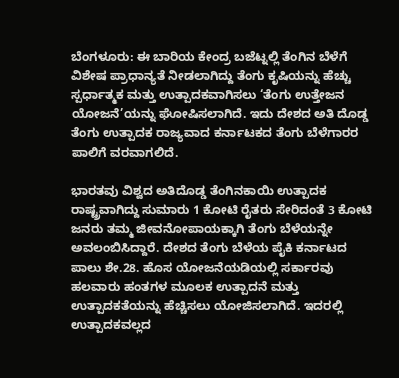ಬೆಂಗಳೂರು: ಈ ಬಾರಿಯ ಕೇಂದ್ರ ಬಜೆಟ್ನಲ್ಲಿ ತೆಂಗಿನ ಬೆಳೆಗೆ ವಿಶೇಷ ಪ್ರಾಧಾನ್ಯತೆ ನೀಡಲಾಗಿದ್ದು ತೆಂಗು ಕೃಷಿಯನ್ನು ಹೆಚ್ಚು ಸ್ಪರ್ಧಾತ್ಮಕ ಮತ್ತು ಉತ್ಪಾದಕವಾಗಿಸಲು ‘ತೆಂಗು ಉತ್ತೇಜನ ಯೋಜನೆ’ಯನ್ನು ಘೋಷಿಸಲಾಗಿದೆ. ಇದು ದೇಶದ ಅತಿ ದೊಡ್ಡ ತೆಂಗು ಉತ್ಪಾದಕ ರಾಜ್ಯವಾದ ಕರ್ನಾಟಕದ ತೆಂಗು ಬೆಳೆಗಾರರ ಪಾಲಿಗೆ ವರವಾಗಲಿದೆ.

ಭಾರತವು ವಿಶ್ವದ ಅತಿದೊಡ್ಡ ತೆಂಗಿನಕಾಯಿ ಉತ್ಪಾದಕ ರಾಷ್ಟ್ರವಾಗಿದ್ದು ಸುಮಾರು 1 ಕೋಟಿ ರೈತರು ಸೇರಿದಂತೆ 3 ಕೋಟಿ ಜನರು ತಮ್ಮ ಜೀವನೋಪಾಯಕ್ಕಾಗಿ ತೆಂಗು ಬೆಳೆಯನ್ನೇ ಅವಲಂಬಿಸಿದ್ದಾರೆ. ದೇಶದ ತೆಂಗು ಬೆಳೆಯ ಪೈಕಿ ಕರ್ನಾಟದ ಪಾಲು ಶೇ.28. ಹೊಸ ಯೋಜನೆಯಡಿಯಲ್ಲಿ ಸರ್ಕಾರವು ಹಲವಾರು ಹಂತಗಳ ಮೂಲಕ ಉತ್ಪಾದನೆ ಮತ್ತು ಉತ್ಪಾದಕತೆಯನ್ನು ಹೆಚ್ಚಿಸಲು ಯೋಜಿಸಲಾಗಿದೆ. ಇದರಲ್ಲಿ ಉತ್ಪಾದಕವಲ್ಲದ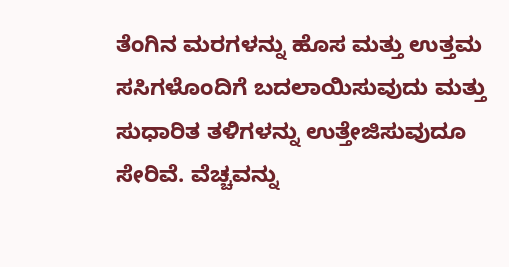ತೆಂಗಿನ ಮರಗಳನ್ನು ಹೊಸ ಮತ್ತು ಉತ್ತಮ ಸಸಿಗಳೊಂದಿಗೆ ಬದಲಾಯಿಸುವುದು ಮತ್ತು ಸುಧಾರಿತ ತಳಿಗಳನ್ನು ಉತ್ತೇಜಿಸುವುದೂ ಸೇರಿವೆ. ವೆಚ್ಚವನ್ನು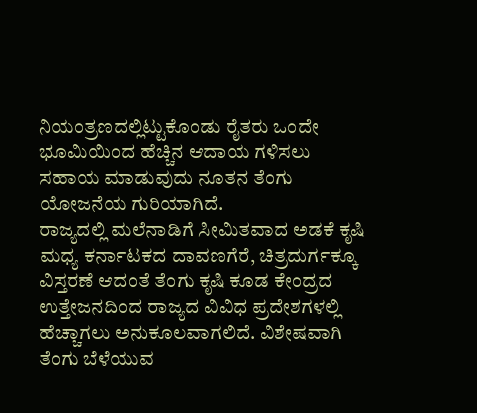ನಿಯಂತ್ರಣದಲ್ಲಿಟ್ಟುಕೊಂಡು ರೈತರು ಒಂದೇ ಭೂಮಿಯಿಂದ ಹೆಚ್ಚಿನ ಆದಾಯ ಗಳಿಸಲು ಸಹಾಯ ಮಾಡುವುದು ನೂತನ ತೆಂಗು ಯೋಜನೆಯ ಗುರಿಯಾಗಿದೆ.
ರಾಜ್ಯದಲ್ಲಿ ಮಲೆನಾಡಿಗೆ ಸೀಮಿತವಾದ ಅಡಕೆ ಕೃಷಿ ಮಧ್ಯ ಕರ್ನಾಟಕದ ದಾವಣಗೆರೆ, ಚಿತ್ರದುರ್ಗಕ್ಕೂ ವಿಸ್ತರಣೆ ಆದಂತೆ ತೆಂಗು ಕೃಷಿ ಕೂಡ ಕೇಂದ್ರದ ಉತ್ತೇಜನದಿಂದ ರಾಜ್ಯದ ವಿವಿಧ ಪ್ರದೇಶಗಳಲ್ಲಿ ಹೆಚ್ಚಾಗಲು ಅನುಕೂಲವಾಗಲಿದೆ. ವಿಶೇಷವಾಗಿ ತೆಂಗು ಬೆಳೆಯುವ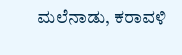ಮಲೆನಾಡು, ಕರಾವಳಿ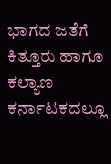ಭಾಗದ ಜತೆಗೆ ಕಿತ್ತೂರು ಹಾಗೂ ಕಲ್ಯಾಣ ಕರ್ನಾಟಕದಲ್ಲೂ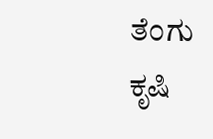ತೆಂಗು ಕೃಷಿ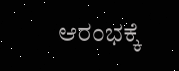ಆರಂಭಕ್ಕೆ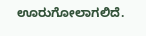ಊರುಗೋಲಾಗಲಿದೆ.